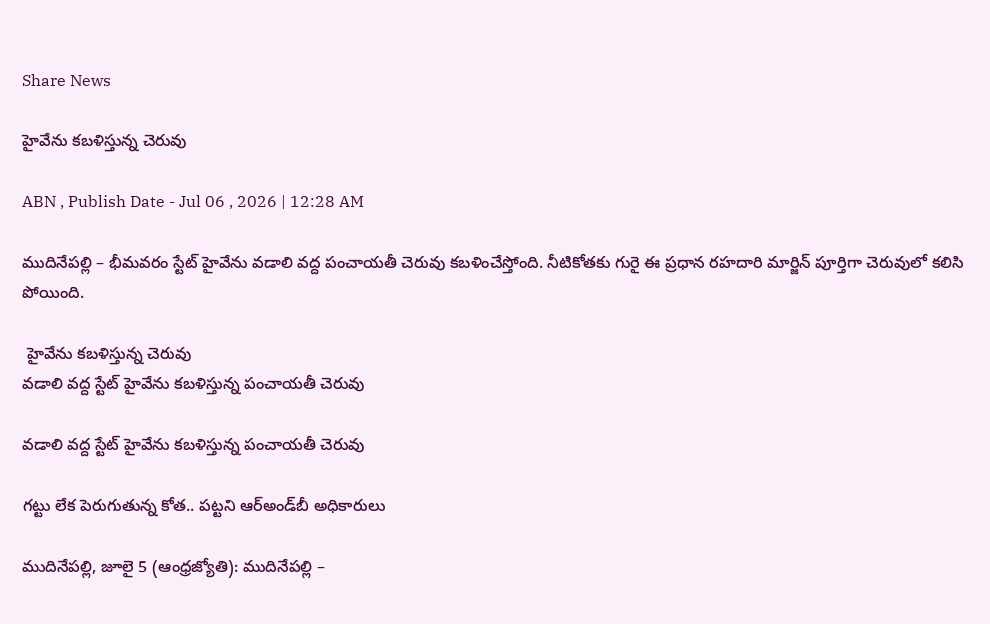Share News

హైవేను కబళిస్తున్న చెరువు

ABN , Publish Date - Jul 06 , 2026 | 12:28 AM

ముదినేపల్లి – భీమవరం స్టేట్‌ హైవేను వడాలి వద్ద పంచాయతీ చెరువు కబళించేస్తోంది. నీటికోతకు గురై ఈ ప్రధాన రహదారి మార్జిన్‌ పూర్తిగా చెరువులో కలిసి పోయింది.

 హైవేను కబళిస్తున్న చెరువు
వడాలి వద్ద స్టేట్‌ హైవేను కబళిస్తున్న పంచాయతీ చెరువు

వడాలి వద్ద స్టేట్‌ హైవేను కబళిస్తున్న పంచాయతీ చెరువు

గట్టు లేక పెరుగుతున్న కోత.. పట్టని ఆర్‌అండ్‌బీ అధికారులు

ముదినేపల్లి, జూలై 5 (ఆంధ్రజ్యోతి): ముదినేపల్లి –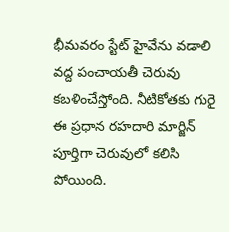భీమవరం స్టేట్‌ హైవేను వడాలి వద్ద పంచాయతీ చెరువు కబళించేస్తోంది. నీటికోతకు గురై ఈ ప్రధాన రహదారి మార్జిన్‌ పూర్తిగా చెరువులో కలిసి పోయింది.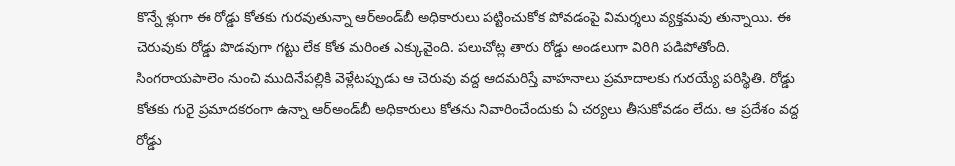కొన్నే ళ్లుగా ఈ రోడ్డు కోతకు గురవుతున్నా ఆర్‌అండ్‌బీ అధికారులు పట్టించుకోక పోవడంపై విమర్శలు వ్యక్తమవు తున్నాయి. ఈ చెరువుకు రోడ్డు పొడవుగా గట్టు లేక కోత మరింత ఎక్కువైంది. పలుచోట్ల తారు రోడ్డు అండలుగా విరిగి పడిపోతోంది. సింగరాయపాలెం నుంచి ముదినేపల్లికి వెళ్లేటప్పుడు ఆ చెరువు వద్ద ఆదమరిస్తే వాహనాలు ప్రమాదాలకు గురయ్యే పరిస్థితి. రోడ్డు కోతకు గురై ప్రమాదకరంగా ఉన్నా ఆర్‌అండ్‌బీ అధికారులు కోతను నివారించేందుకు ఏ చర్యలు తీసుకోవడం లేదు. ఆ ప్రదేశం వద్ద రోడ్డు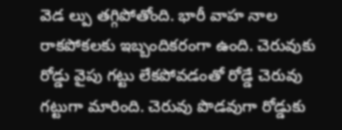వెడ ల్పు తగ్గిపోతోంది. భారీ వాహ నాల రాకపోకలకు ఇబ్బందికరంగా ఉంది. చెరువుకు రోడ్డు వైపు గట్టు లేకపోవడంతో రోడ్డే చెరువు గట్టుగా మారింది. చెరువు పొడవుగా రోడ్డుకు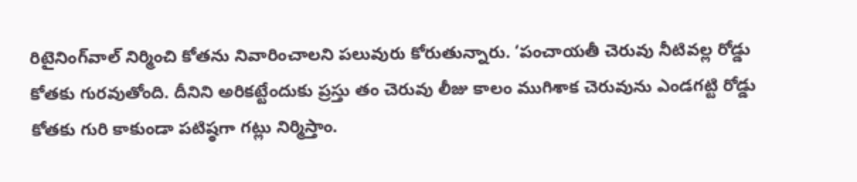రిటైనింగ్‌వాల్‌ నిర్మించి కోతను నివారించాలని పలువురు కోరుతున్నారు. ‘పంచాయతీ చెరువు నీటివల్ల రోడ్డు కోతకు గురవుతోంది. దీనిని అరికట్టేందుకు ప్రస్తు తం చెరువు లీజు కాలం ముగిశాక చెరువును ఎండగట్టి రోడ్డు కోతకు గురి కాకుండా పటిష్ఠగా గట్లు నిర్మిస్తాం.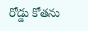రోడ్డు కోతను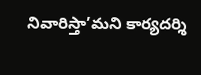నివారిస్తా’మని కార్యదర్శి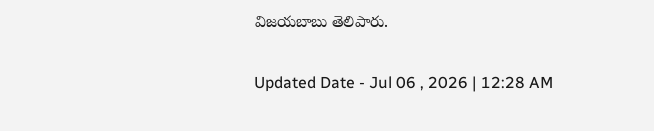విజయబాబు తెలిపారు.

Updated Date - Jul 06 , 2026 | 12:28 AM